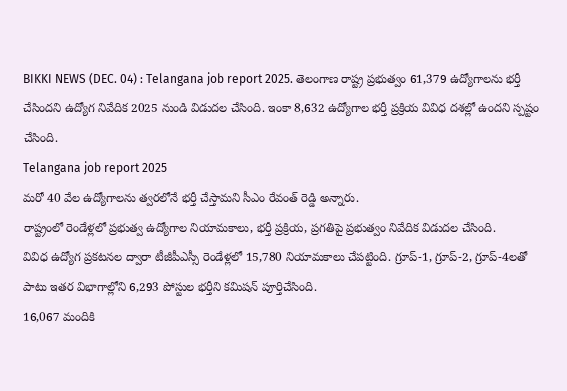BIKKI NEWS (DEC. 04) : Telangana job report 2025. తెలంగాణ రాష్ట్ర ప్రభుత్వం 61,379 ఉద్యోగాలను భర్తీ చేసిందని ఉద్యోగ నివేదిక 2025 నుండి విడుదల చేసింది. ఇంకా 8,632 ఉద్యోగాల భర్తీ ప్రక్రియ వివిధ దశల్లో ఉందని స్పష్టం చేసింది.
Telangana job report 2025
మరో 40 వేల ఉద్యోగాలను త్వరలోనే భర్తీ చేస్తామని సీఎం రేవంత్ రెడ్డి అన్నారు.
రాష్ట్రంలో రెండేళ్లలో ప్రభుత్వ ఉద్యోగాల నియామకాలు, భర్తీ ప్రక్రియ, ప్రగతిపై ప్రభుత్వం నివేదిక విడుదల చేసింది.
వివిధ ఉద్యోగ ప్రకటనల ద్వారా టీజీపీఎస్సీ రెండేళ్లలో 15,780 నియామకాలు చేపట్టింది. గ్రూప్-1, గ్రూప్-2, గ్రూప్-4లతో పాటు ఇతర విభాగాల్లోని 6,293 పోస్టుల భర్తీని కమిషన్ పూర్తిచేసింది.
16,067 మందికి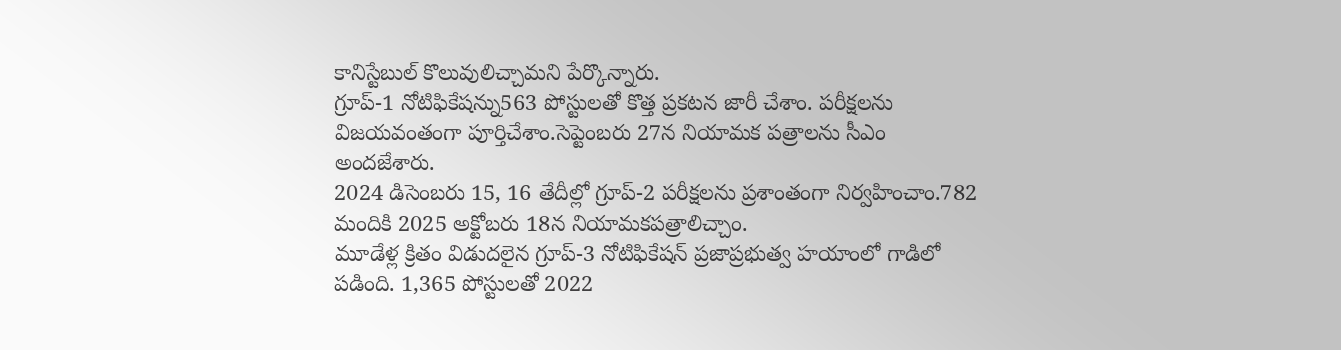కానిస్టేబుల్ కొలువులిచ్చామని పేర్కొన్నారు.
గ్రూప్-1 నోటిఫికేషన్ను563 పోస్టులతో కొత్త ప్రకటన జారీ చేశాం. పరీక్షలను విజయవంతంగా పూర్తిచేశాం.సెప్టెంబరు 27న నియామక పత్రాలను సీఎం అందజేశారు.
2024 డిసెంబరు 15, 16 తేదీల్లో గ్రూప్-2 పరీక్షలను ప్రశాంతంగా నిర్వహించాం.782 మందికి 2025 అక్టోబరు 18న నియామకపత్రాలిచ్చాం.
మూడేళ్ల క్రితం విడుదలైన గ్రూప్-3 నోటిఫికేషన్ ప్రజాప్రభుత్వ హయాంలో గాడిలో పడింది. 1,365 పోస్టులతో 2022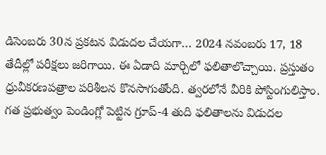డిసెంబరు 30న ప్రకటన విడుదల చేయగా… 2024 నవంబరు 17, 18 తేదీల్లో పరీక్షలు జరిగాయి. ఈ ఏడాది మార్చిలో ఫలితాలొచ్చాయి. ప్రస్తుతం ధ్రువీకరణపత్రాల పరిశీలన కొనసాగుతోంది. త్వరలోనే వీరికి పోస్టింగులిస్తాం.
గత ప్రభుత్వం పెండింగ్లో పెట్టిన గ్రూప్-4 తుది ఫలితాలను విడుదల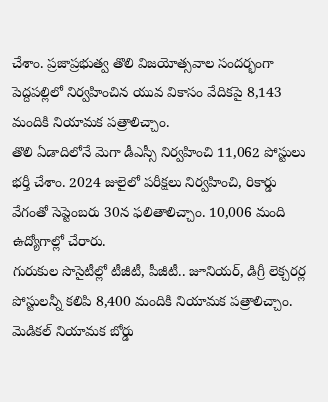చేశాం. ప్రజాప్రభుత్వ తొలి విజయోత్సవాల సందర్భంగా పెద్దపల్లిలో నిర్వహించిన యువ వికాసం వేదికపై 8,143 మందికి నియామక పత్రాలిచ్చాం.
తొలి ఏడాదిలోనే మెగా డీఎస్సీ నిర్వహించి 11,062 పోస్టులు భర్తీ చేశాం. 2024 జులైలో పరీక్షలు నిర్వహించి, రికార్డు వేగంతో సెప్టెంబరు 30న ఫలితాలిచ్చాం. 10,006 మంది ఉద్యోగాల్లో చేరారు.
గురుకుల సొసైటీల్లో టీజీటీ, పీజీటీ.. జూనియర్, డిగ్రీ లెక్చరర్ల పోస్టులన్నీ కలిపి 8,400 మందికి నియామక పత్రాలిచ్చాం.
మెడికల్ నియామక బోర్డు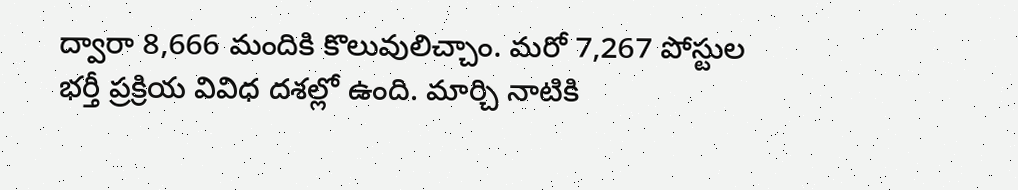ద్వారా 8,666 మందికి కొలువులిచ్చాం. మరో 7,267 పోస్టుల భర్తీ ప్రక్రియ వివిధ దశల్లో ఉంది. మార్చి నాటికి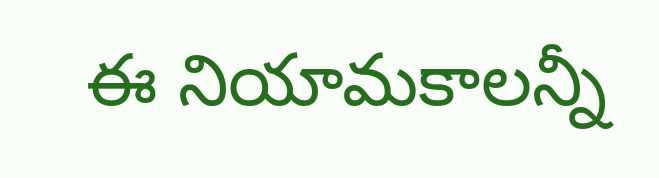ఈ నియామకాలన్నీ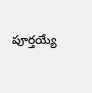పూర్తయ్యే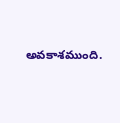అవకాశముంది.